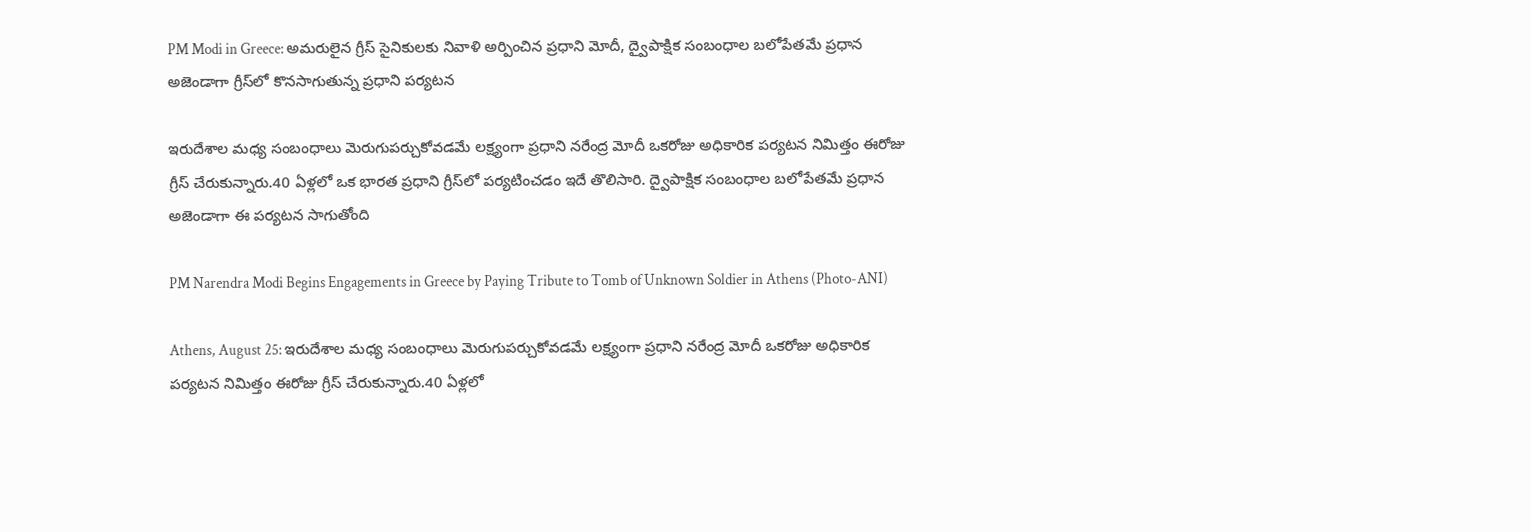PM Modi in Greece: అమరులైన గ్రీస్ సైనికులకు నివాళి అర్పించిన ప్రధాని మోదీ, ద్వైపాక్షిక సంబంధాల బలోపేతమే ప్రధాన అజెండాగా గ్రీస్‌లో కొనసాగుతున్న ప్రధాని పర్యటన

ఇరుదేశాల మధ్య సంబంధాలు మెరుగుపర్చుకోవడమే లక్ష్యంగా ప్రధాని నరేంద్ర మోదీ ఒకరోజు అధికారిక పర్యటన నిమిత్తం ఈరోజు గ్రీస్ చేరుకున్నారు.40 ఏళ్లలో ఒక భారత ప్రధాని గ్రీస్‌లో పర్యటించడం ఇదే తొలిసారి. ద్వైపాక్షిక సంబంధాల బలోపేతమే ప్రధాన అజెండాగా ఈ పర్యటన సాగుతోంది

PM Narendra Modi Begins Engagements in Greece by Paying Tribute to Tomb of Unknown Soldier in Athens (Photo-ANI)

Athens, August 25: ఇరుదేశాల మధ్య సంబంధాలు మెరుగుపర్చుకోవడమే లక్ష్యంగా ప్రధాని నరేంద్ర మోదీ ఒకరోజు అధికారిక పర్యటన నిమిత్తం ఈరోజు గ్రీస్ చేరుకున్నారు.40 ఏళ్లలో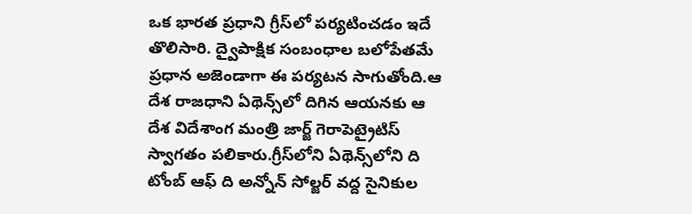ఒక భారత ప్రధాని గ్రీస్‌లో పర్యటించడం ఇదే తొలిసారి. ద్వైపాక్షిక సంబంధాల బలోపేతమే ప్రధాన అజెండాగా ఈ పర్యటన సాగుతోంది.ఆ దేశ రాజధాని ఏథెన్స్‌లో దిగిన ఆయనకు ఆ దేశ విదేశాంగ మంత్రి జార్జ్‌ గెరాపెట్రైటిస్‌ స్వాగతం పలికారు.గ్రీస్‌లోని ఏథెన్స్‌లోని ది టోంబ్ ఆఫ్ ది అన్నోన్ సోల్జర్ వద్ద సైనికుల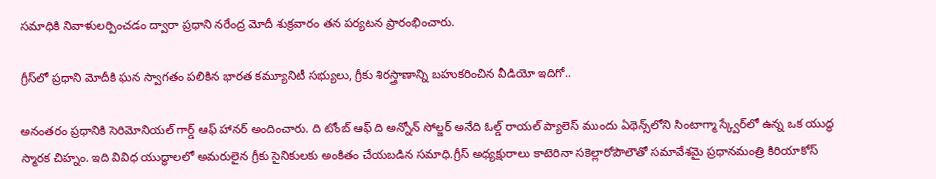సమాధికి నివాళులర్పించడం ద్వారా ప్రధాని నరేంద్ర మోదీ శుక్రవారం తన పర్యటన ప్రారంభించారు.

గ్రీస్‌లో ప్రధాని మోదీకి ఘన స్వాగతం పలికిన భారత కమ్యూనిటీ సభ్యులు, గ్రీకు శిరస్త్రాణాన్ని బహుకరించిన వీడియో ఇదిగో..

అనంతరం ప్రధానికి సెరిమోనియల్ గార్డ్ ఆఫ్ హానర్ అందించారు. ది టోంబ్ ఆఫ్ ది అన్నోన్ సోల్జర్ అనేది ఓల్డ్ రాయల్ ప్యాలెస్ ముందు ఏథెన్స్‌లోని సింటాగ్మా స్క్వేర్‌లో ఉన్న ఒక యుద్ధ స్మారక చిహ్నం. ఇది వివిధ యుద్ధాలలో అమరులైన గ్రీకు సైనికులకు అంకితం చేయబడిన సమాధి.గ్రీస్ అధ్యక్షురాలు కాటెరినా సకెల్లారోపౌలౌతో సమావేశమై ప్రధానమంత్రి కిరియాకోస్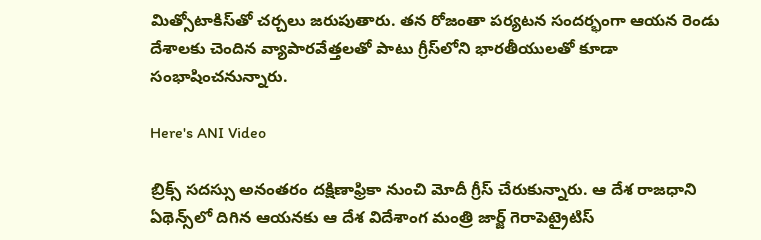మిత్సోటాకిస్‌తో చర్చలు జరుపుతారు. తన రోజంతా పర్యటన సందర్భంగా ఆయన రెండు దేశాలకు చెందిన వ్యాపారవేత్తలతో పాటు గ్రీస్‌లోని భారతీయులతో కూడా సంభాషించనున్నారు.

Here's ANI Video

బ్రిక్స్‌ సదస్సు అనంతరం దక్షిణాఫ్రికా నుంచి మోదీ గ్రీస్ చేరుకున్నారు. ఆ దేశ రాజధాని ఏథెన్స్‌లో దిగిన ఆయనకు ఆ దేశ విదేశాంగ మంత్రి జార్జ్‌ గెరాపెట్రైటిస్‌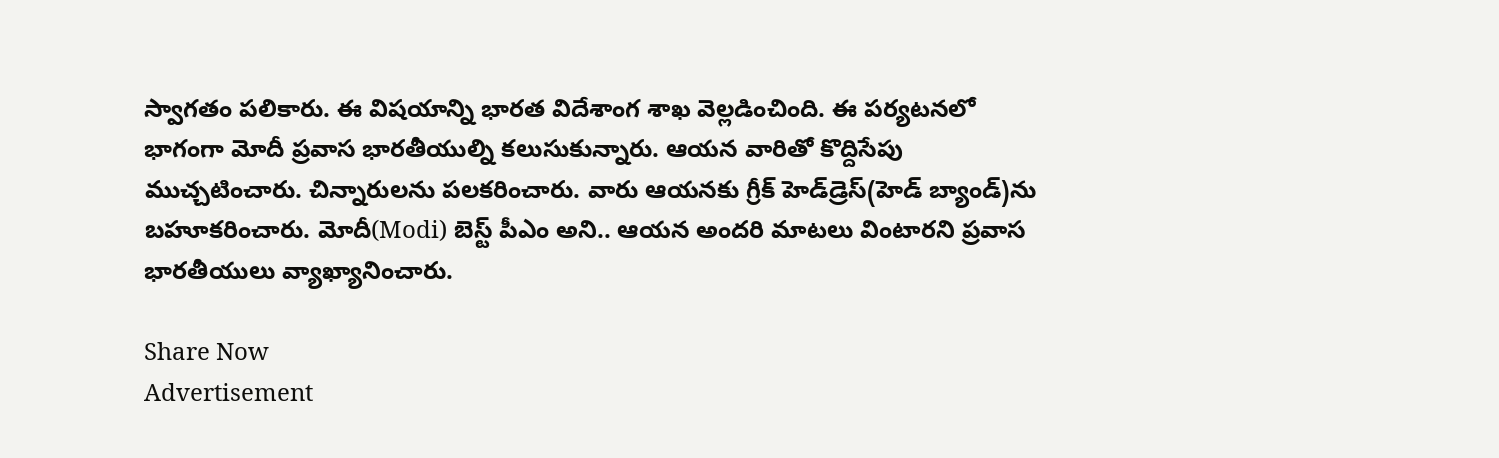స్వాగతం పలికారు. ఈ విషయాన్ని భారత విదేశాంగ శాఖ వెల్లడించింది. ఈ పర్యటనలో భాగంగా మోదీ ప్రవాస భారతీయుల్ని కలుసుకున్నారు. ఆయన వారితో కొద్దిసేపు ముచ్చటించారు. చిన్నారులను పలకరించారు. వారు ఆయనకు గ్రీక్‌ హెడ్‌డ్రెస్‌(హెడ్ బ్యాండ్‌)ను బహూకరించారు. మోదీ(Modi) బెస్ట్ పీఎం అని.. ఆయన అందరి మాటలు వింటారని ప్రవాస భారతీయులు వ్యాఖ్యానించారు.

Share Now
Advertisement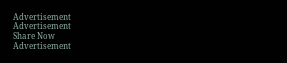Advertisement
Advertisement
Share Now
Advertisement